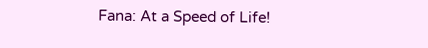Fana: At a Speed of Life!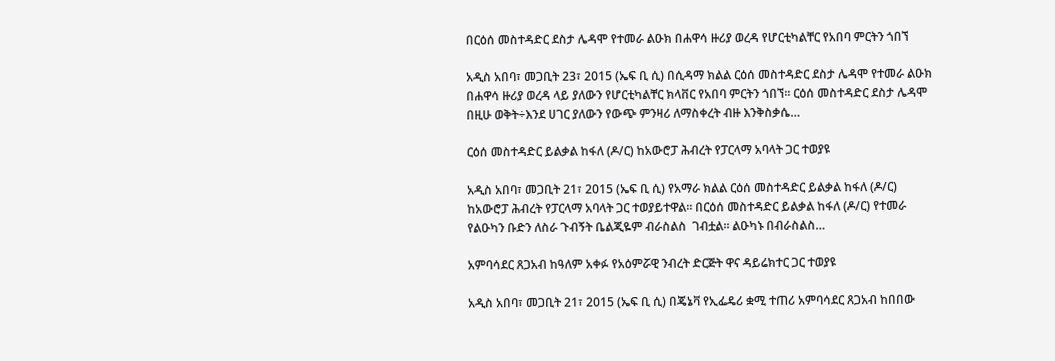በርዕሰ መስተዳድር ደስታ ሌዳሞ የተመራ ልዑክ በሐዋሳ ዙሪያ ወረዳ የሆርቲካልቸር የአበባ ምርትን ጎበኘ

አዲስ አበባ፣ መጋቢት 23፣ 2015 (ኤፍ ቢ ሲ) በሲዳማ ክልል ርዕሰ መስተዳድር ደስታ ሌዳሞ የተመራ ልዑክ በሐዋሳ ዙሪያ ወረዳ ላይ ያለውን የሆርቲካልቸር ክላቨር የአበባ ምርትን ጎበኘ፡፡ ርዕሰ መስተዳድር ደስታ ሌዳሞ በዚሁ ወቅት÷እንደ ሀገር ያለውን የውጭ ምንዛሪ ለማስቀረት ብዙ እንቅስቃሴ…

ርዕሰ መስተዳድር ይልቃል ከፋለ (ዶ/ር) ከአውሮፓ ሕብረት የፓርላማ አባላት ጋር ተወያዩ

አዲስ አበባ፣ መጋቢት 21፣ 2015 (ኤፍ ቢ ሲ) የአማራ ክልል ርዕሰ መስተዳድር ይልቃል ከፋለ (ዶ/ር) ከአውሮፓ ሕብረት የፓርላማ አባላት ጋር ተወያይተዋል፡፡ በርዕሰ መስተዳድር ይልቃል ከፋለ (ዶ/ር) የተመራ የልዑካን ቡድን ለስራ ጉብኝት ቤልጂዬም ብራስልስ  ገብቷል፡፡ ልዑካኑ በብራስልስ…

አምባሳደር ጸጋአብ ከዓለም አቀፉ የአዕምሯዊ ንብረት ድርጅት ዋና ዳይሬክተር ጋር ተወያዩ

አዲስ አበባ፣ መጋቢት 21፣ 2015 (ኤፍ ቢ ሲ) በጄኔቫ የኢፌዴሪ ቋሚ ተጠሪ አምባሳደር ጸጋአብ ከበበው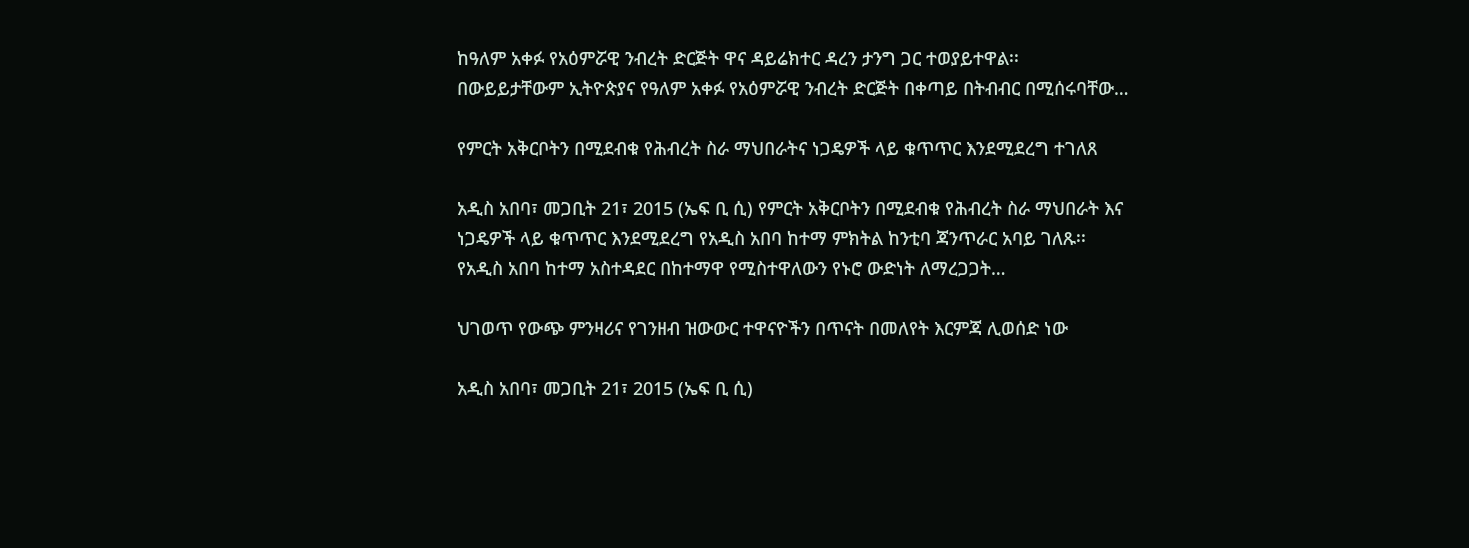ከዓለም አቀፉ የአዕምሯዊ ንብረት ድርጅት ዋና ዳይሬክተር ዳረን ታንግ ጋር ተወያይተዋል፡፡ በውይይታቸውም ኢትዮጵያና የዓለም አቀፉ የአዕምሯዊ ንብረት ድርጅት በቀጣይ በትብብር በሚሰሩባቸው…

የምርት አቅርቦትን በሚደብቁ የሕብረት ስራ ማህበራትና ነጋዴዎች ላይ ቁጥጥር እንደሚደረግ ተገለጸ

አዲስ አበባ፣ መጋቢት 21፣ 2015 (ኤፍ ቢ ሲ) የምርት አቅርቦትን በሚደብቁ የሕብረት ስራ ማህበራት እና ነጋዴዎች ላይ ቁጥጥር እንደሚደረግ የአዲስ አበባ ከተማ ምክትል ከንቲባ ጃንጥራር አባይ ገለጹ፡፡ የአዲስ አበባ ከተማ አስተዳደር በከተማዋ የሚስተዋለውን የኑሮ ውድነት ለማረጋጋት…

ህገወጥ የውጭ ምንዛሪና የገንዘብ ዝውውር ተዋናዮችን በጥናት በመለየት እርምጃ ሊወሰድ ነው

አዲስ አበባ፣ መጋቢት 21፣ 2015 (ኤፍ ቢ ሲ)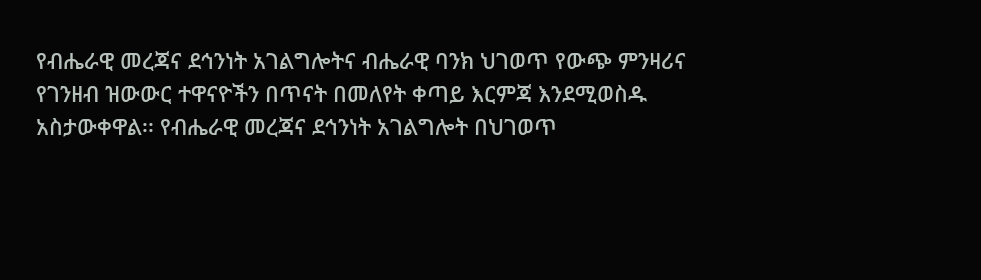የብሔራዊ መረጃና ደኅንነት አገልግሎትና ብሔራዊ ባንክ ህገወጥ የውጭ ምንዛሪና የገንዘብ ዝውውር ተዋናዮችን በጥናት በመለየት ቀጣይ እርምጃ እንደሚወስዱ አስታውቀዋል፡፡ የብሔራዊ መረጃና ደኅንነት አገልግሎት በህገወጥ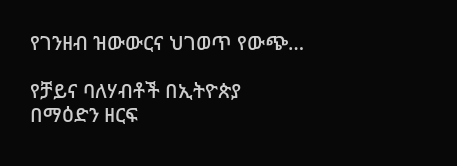የገንዘብ ዝውውርና ህገወጥ የውጭ…

የቻይና ባለሃብቶች በኢትዮጵያ በማዕድን ዘርፍ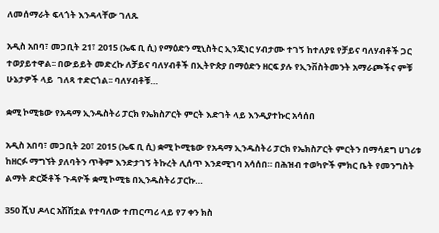ለመሰማራት ፍላጎት እንዳላቸው ገለጹ

አዲስ አበባ፣ መጋቢት 21፣ 2015 (ኤፍ ቢ ሲ) የማዕድን ሚኒስትር ኢንጂነር ሃብታሙ ተገኝ ከተለያዩ የቻይና ባለሃብቶች ጋር ተወያይተዋል፡፡ በውይይት መድረኩ ለቻይና ባለሃብቶች በኢትዮጵያ በማዕድን ዘርፍ ያሉ የኢንቨስትመንት አማራጮችና ምቹ ሁኔታዎች ላይ  ገለጻ ተድርጎል፡፡ ባለሃብቶቹ…

ቋሚ ኮሚቴው የአዳማ ኢንዱስትሪ ፓርክ የኤክስፖርት ምርት እድገት ላይ እንዲያተኩር አሳሰበ

አዲስ አበባ፣ መጋቢት 20፣ 2015 (ኤፍ ቢ ሲ) ቋሚ ኮሚቴው የአዳማ ኢንዱስትሪ ፓርክ የኤክስፖርት ምርትን በማሳደግ ሀገሪቱ ከዘርፉ ማግኘት ያለባትን ጥቅም እንድታገኝ ትኩረት ሊሰጥ እንደሚገባ አሳሰበ። በሕዝብ ተወካዮች ምክር ቤት የመንግስት ልማት ድርጅቶች ጉዳዮች ቋሚ ኮሚቴ በኢንዱስትሪ ፓርኩ…

350 ሺህ ዶላር አሽሽቷል የተባለው ተጠርጣሪ ላይ የ7 ቀን ክስ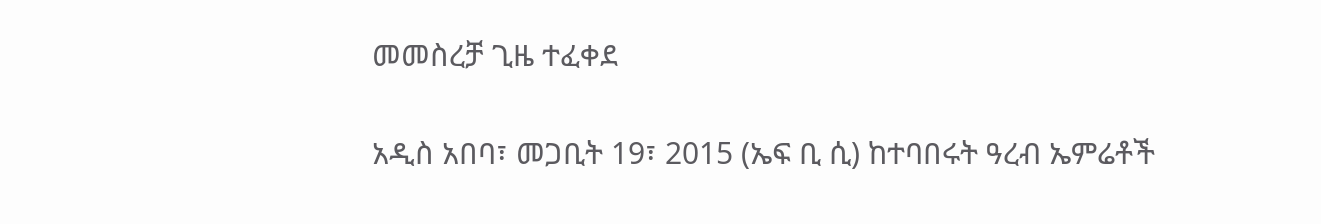መመስረቻ ጊዜ ተፈቀደ

አዲስ አበባ፣ መጋቢት 19፣ 2015 (ኤፍ ቢ ሲ) ከተባበሩት ዓረብ ኤምሬቶች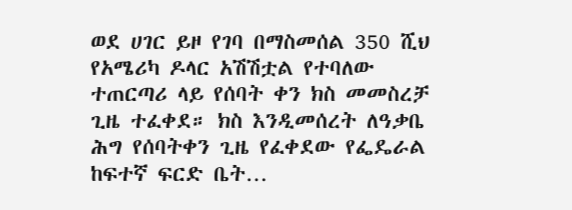ወደ ሀገር ይዞ የገባ በማስመሰል 350 ሺህ የአሜሪካ ዶላር አሽሽቷል የተባለው ተጠርጣሪ ላይ የሰባት ቀን ክስ መመስረቻ ጊዜ ተፈቀደ። ክስ እንዲመሰረት ለዓቃቤ ሕግ የሰባትቀን ጊዜ የፈቀደው የፌዴራል ከፍተኛ ፍርድ ቤት…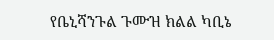የቤኒሻንጉል ጉሙዝ ክልል ካቢኔ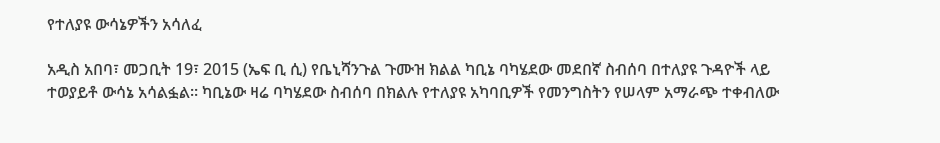የተለያዩ ውሳኔዎችን አሳለፈ

አዲስ አበባ፣ መጋቢት 19፣ 2015 (ኤፍ ቢ ሲ) የቤኒሻንጉል ጉሙዝ ክልል ካቢኔ ባካሄደው መደበኛ ስብሰባ በተለያዩ ጉዳዮች ላይ ተወያይቶ ውሳኔ አሳልፏል። ካቢኔው ዛሬ ባካሄደው ስብሰባ በክልሉ የተለያዩ አካባቢዎች የመንግስትን የሠላም አማራጭ ተቀብለው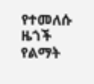የተመለሱ ዜጎች የልማት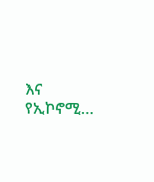እና የኢኮኖሚ…